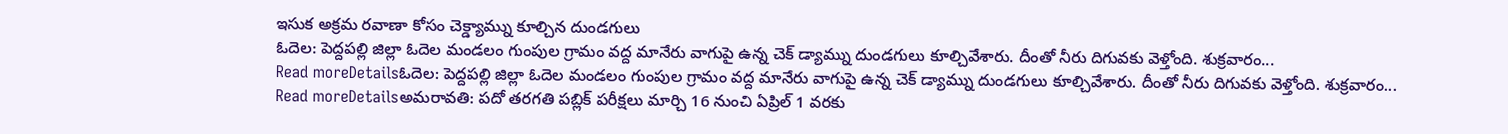ఇసుక అక్రమ రవాణా కోసం చెక్డ్యామ్ను కూల్చిన దుండగులు
ఓదెల: పెద్దపల్లి జిల్లా ఓదెల మండలం గుంపుల గ్రామం వద్ద మానేరు వాగుపై ఉన్న చెక్ డ్యామ్ను దుండగులు కూల్చివేశారు. దీంతో నీరు దిగువకు వెళ్తోంది. శుక్రవారం...
Read moreDetailsఓదెల: పెద్దపల్లి జిల్లా ఓదెల మండలం గుంపుల గ్రామం వద్ద మానేరు వాగుపై ఉన్న చెక్ డ్యామ్ను దుండగులు కూల్చివేశారు. దీంతో నీరు దిగువకు వెళ్తోంది. శుక్రవారం...
Read moreDetailsఅమరావతి: పదో తరగతి పబ్లిక్ పరీక్షలు మార్చి 16 నుంచి ఏప్రిల్ 1 వరకు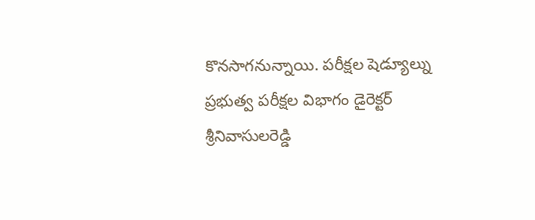కొనసాగనున్నాయి. పరీక్షల షెడ్యూల్ను ప్రభుత్వ పరీక్షల విభాగం డైరెక్టర్ శ్రీనివాసులరెడ్డి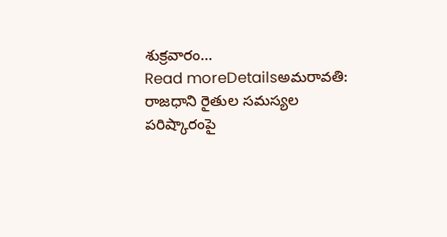శుక్రవారం...
Read moreDetailsఅమరావతి: రాజధాని రైతుల సమస్యల పరిష్కారంపై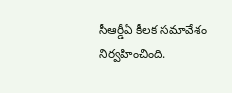సీఆర్డీఏ కీలక సమావేశం నిర్వహించింది.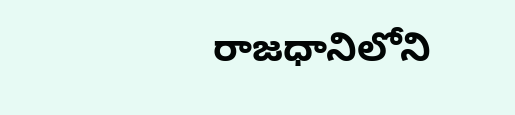రాజధానిలోని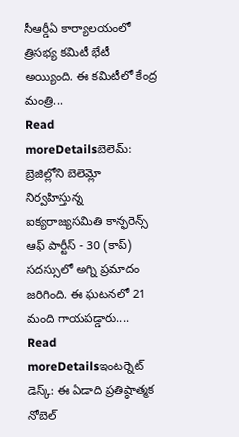సీఆర్డీఏ కార్యాలయంలో త్రిసభ్య కమిటీ భేటీ అయ్యింది. ఈ కమిటీలో కేంద్ర మంత్రి...
Read moreDetailsబెలెమ్: బ్రెజిల్లోని బెలెమ్లో నిర్వహిస్తున్న ఐక్యరాజ్యసమితి కాన్ఫరెన్స్ ఆఫ్ పార్టీస్ - 30 (కాప్) సదస్సులో అగ్ని ప్రమాదం జరిగింది. ఈ ఘటనలో 21 మంది గాయపడ్డారు....
Read moreDetailsఇంటర్నెట్ డెస్క్: ఈ ఏడాది ప్రతిష్ఠాత్మక నోబెల్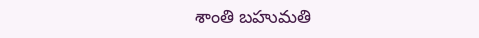శాంతి బహుమతి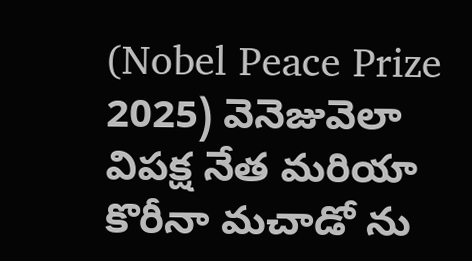(Nobel Peace Prize 2025) వెనెజువెలా విపక్ష నేత మరియా కొరీనా మచాడో ను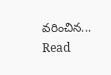వరించిన...
Read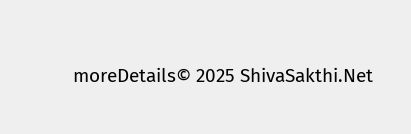moreDetails© 2025 ShivaSakthi.Net